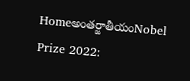Homeఅంతర్జాతీయంNobel Prize 2022: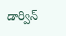డార్విన్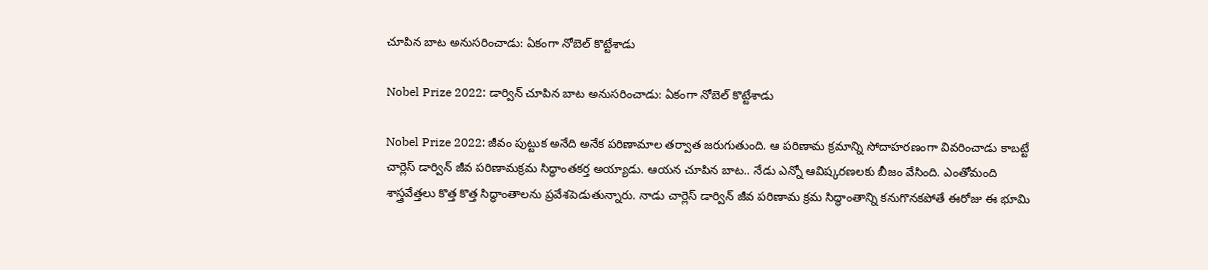చూపిన బాట అనుసరించాడు: ఏకంగా నోబెల్ కొట్టేశాడు

Nobel Prize 2022: డార్విన్ చూపిన బాట అనుసరించాడు: ఏకంగా నోబెల్ కొట్టేశాడు

Nobel Prize 2022: జీవం పుట్టుక అనేది అనేక పరిణామాల తర్వాత జరుగుతుంది. ఆ పరిణామ క్రమాన్ని సోదాహరణంగా వివరించాడు కాబట్టే చార్లెస్ డార్విన్ జీవ పరిణామక్రమ సిద్ధాంతకర్త అయ్యాడు. ఆయన చూపిన బాట.. నేడు ఎన్నో ఆవిష్కరణలకు బీజం వేసింది. ఎంతోమంది శాస్త్రవేత్తలు కొత్త కొత్త సిద్ధాంతాలను ప్రవేశపెడుతున్నారు. నాడు చార్లెస్ డార్విన్ జీవ పరిణామ క్రమ సిద్ధాంతాన్ని కనుగొనకపోతే ఈరోజు ఈ భూమి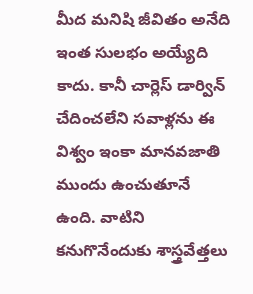మీద మనిషి జీవితం అనేది ఇంత సులభం అయ్యేది కాదు. కానీ చార్లెస్ డార్విన్ చేదించలేని సవాళ్లను ఈ విశ్వం ఇంకా మానవజాతి ముందు ఉంచుతూనే ఉంది. వాటిని కనుగొనేందుకు శాస్త్రవేత్తలు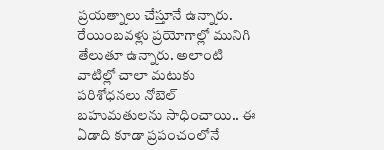ప్రయత్నాలు చేస్తూనే ఉన్నారు. రేయింబవళ్లు ప్రయోగాల్లో మునిగి తేలుతూ ఉన్నారు. అలాంటి వాటిల్లో చాలా మటుకు పరిశోధనలు నోబెల్ బహుమతులను సాధించాయి.. ఈ ఏడాది కూడా ప్రపంచంలోనే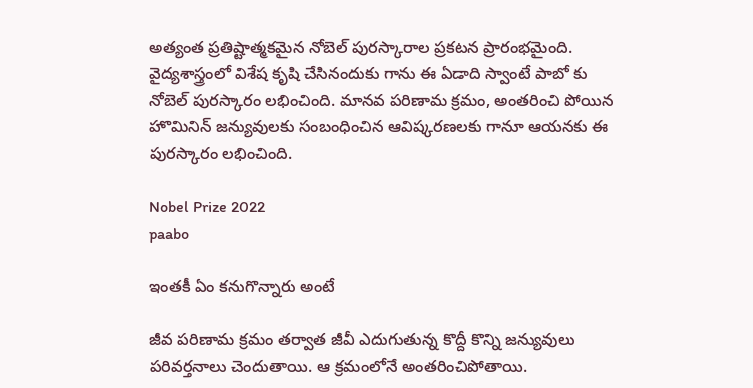అత్యంత ప్రతిష్టాత్మకమైన నోబెల్ పురస్కారాల ప్రకటన ప్రారంభమైంది. వైద్యశాస్త్రంలో విశేష కృషి చేసినందుకు గాను ఈ ఏడాది స్వాంటే పాబో కు నోబెల్ పురస్కారం లభించింది. మానవ పరిణామ క్రమం, అంతరించి పోయిన హొమినిన్ జన్యువులకు సంబంధించిన ఆవిష్కరణలకు గానూ ఆయనకు ఈ పురస్కారం లభించింది.

Nobel Prize 2022
paabo

ఇంతకీ ఏం కనుగొన్నారు అంటే

జీవ పరిణామ క్రమం తర్వాత జీవీ ఎదుగుతున్న కొద్దీ కొన్ని జన్యువులు పరివర్తనాలు చెందుతాయి. ఆ క్రమంలోనే అంతరించిపోతాయి.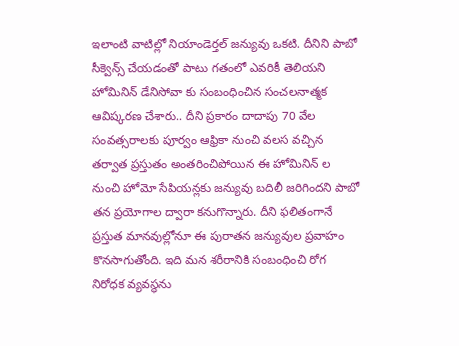ఇలాంటి వాటిల్లో నియాండెర్తల్ జన్యువు ఒకటి. దీనిని పాబో సీక్వెన్స్ చేయడంతో పాటు గతంలో ఎవరికీ తెలియని హోమినిన్ డేనిసోవా కు సంబంధించిన సంచలనాత్మక ఆవిష్కరణ చేశారు.. దీని ప్రకారం దాదాపు 70 వేల సంవత్సరాలకు పూర్వం ఆఫ్రికా నుంచి వలస వచ్చిన తర్వాత ప్రస్తుతం అంతరించిపోయిన ఈ హోమినిన్ ల నుంచి హోమో సేపియన్లకు జన్యువు బదిలీ జరిగిందని పాబో తన ప్రయోగాల ద్వారా కనుగొన్నారు. దీని ఫలితంగానే ప్రస్తుత మానవుల్లోనూ ఈ పురాతన జన్యువుల ప్రవాహం కొనసాగుతోంది. ఇది మన శరీరానికి సంబంధించి రోగ నిరోధక వ్యవస్థను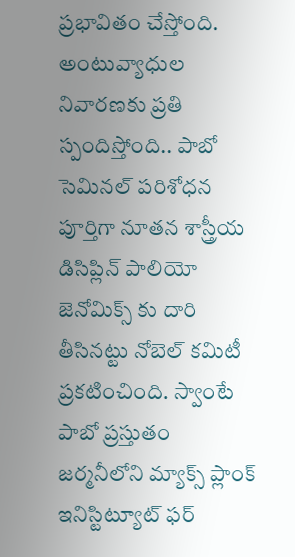ప్రభావితం చేస్తోంది. అంటువ్యాధుల నివారణకు ప్రతి స్పందిస్తోంది.. పాబో సెమినల్ పరిశోధన పూర్తిగా నూతన శాస్త్రీయ డిసిప్లిన్ పాలియో జెనోమిక్స్ కు దారి తీసినట్టు నోబెల్ కమిటీ ప్రకటించింది. స్వాంటే పాబో ప్రస్తుతం జర్మనీలోని మ్యాక్స్ ప్లాంక్ ఇనిస్టిట్యూట్ ఫర్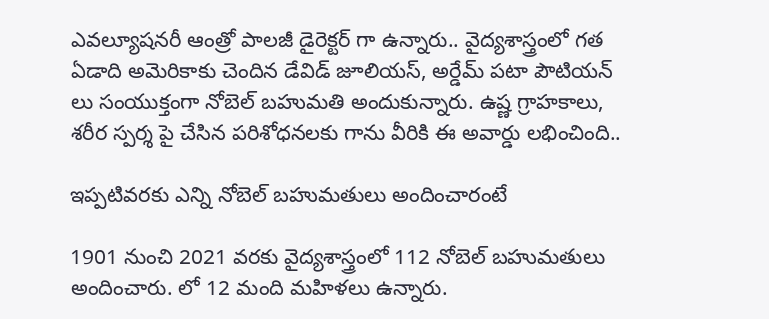ఎవల్యూషనరీ ఆంత్రో పాలజీ డైరెక్టర్ గా ఉన్నారు.. వైద్యశాస్త్రంలో గత ఏడాది అమెరికాకు చెందిన డేవిడ్ జూలియస్, అర్డేమ్ పటా పౌటియన్ లు సంయుక్తంగా నోబెల్ బహుమతి అందుకున్నారు. ఉష్ణ గ్రాహకాలు, శరీర స్పర్శ పై చేసిన పరిశోధనలకు గాను వీరికి ఈ అవార్డు లభించింది..

ఇప్పటివరకు ఎన్ని నోబెల్ బహుమతులు అందించారంటే

1901 నుంచి 2021 వరకు వైద్యశాస్త్రంలో 112 నోబెల్ బహుమతులు అందించారు. లో 12 మంది మహిళలు ఉన్నారు.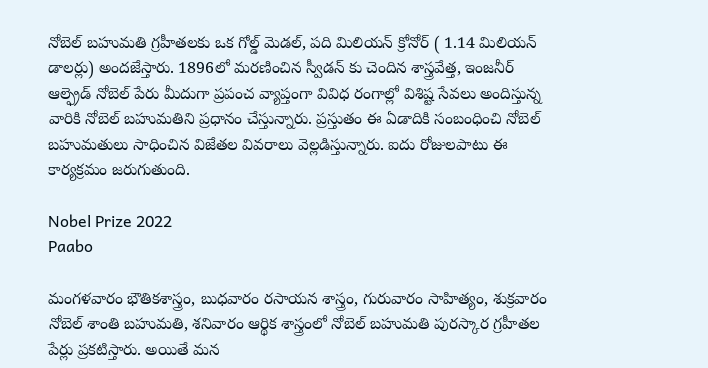నోబెల్ బహుమతి గ్రహీతలకు ఒక గోల్డ్ మెడల్, పది మిలియన్ క్రోనోర్ ( 1.14 మిలియన్ డాలర్లు) అందజేస్తారు. 1896లో మరణించిన స్వీడన్ కు చెందిన శాస్త్రవేత్త, ఇంజనీర్ ఆల్ఫ్రెడ్ నోబెల్ పేరు మీదుగా ప్రపంచ వ్యాప్తంగా వివిధ రంగాల్లో విశిష్ట సేవలు అందిస్తున్న వారికి నోబెల్ బహుమతిని ప్రధానం చేస్తున్నారు. ప్రస్తుతం ఈ ఏడాదికి సంబంధించి నోబెల్ బహుమతులు సాధించిన విజేతల వివరాలు వెల్లడిస్తున్నారు. ఐదు రోజులపాటు ఈ కార్యక్రమం జరుగుతుంది.

Nobel Prize 2022
Paabo

మంగళవారం భౌతికశాస్త్రం, బుధవారం రసాయన శాస్త్రం, గురువారం సాహిత్యం, శుక్రవారం నోబెల్ శాంతి బహుమతి, శనివారం ఆర్థిక శాస్త్రంలో నోబెల్ బహుమతి పురస్కార గ్రహీతల పేర్లు ప్రకటిస్తారు. అయితే మన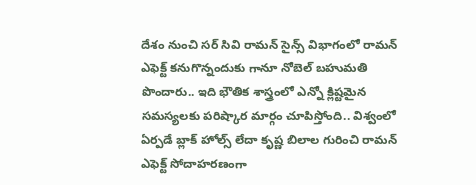దేశం నుంచి సర్ సివి రామన్ సైన్స్ విభాగంలో రామన్ ఎఫెక్ట్ కనుగొన్నందుకు గానూ నోబెల్ బహుమతి పొందారు.. ఇది భౌతిక శాస్త్రంలో ఎన్నో క్లిష్టమైన సమస్యలకు పరిష్కార మార్గం చూపిస్తోంది.. విశ్వంలో ఏర్పడే బ్లాక్ హోల్స్ లేదా కృష్ణ బిలాల గురించి రామన్ ఎఫెక్ట్ సోదాహరణంగా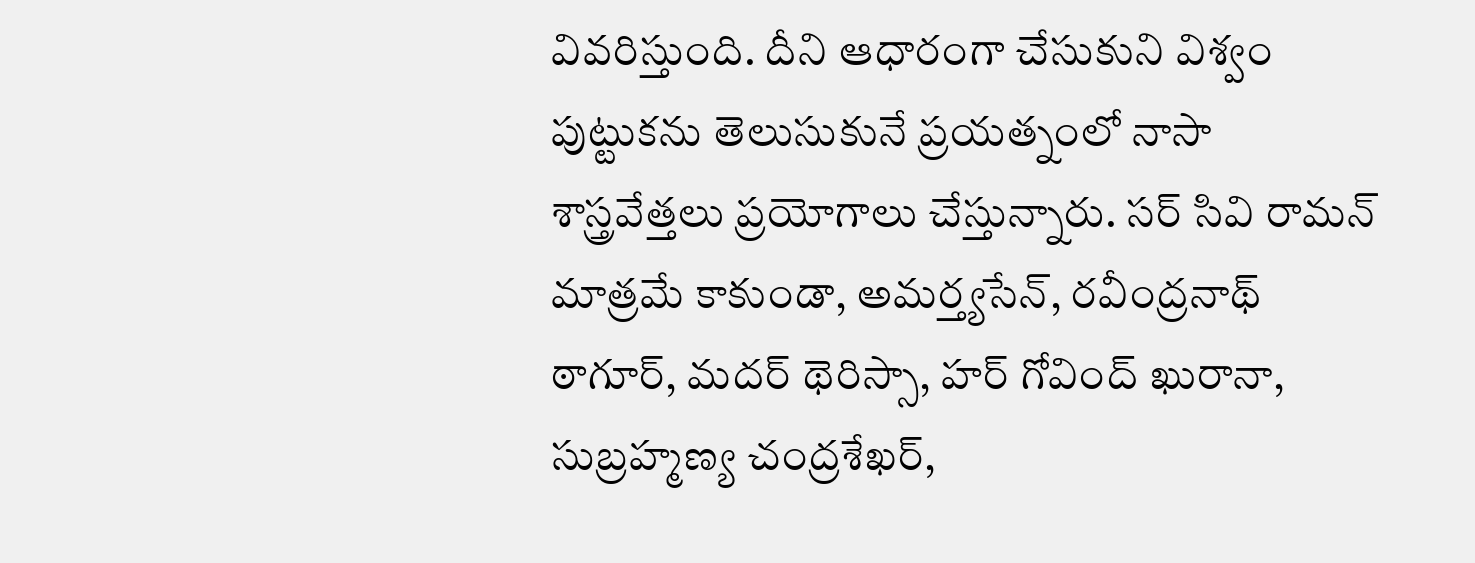వివరిస్తుంది. దీని ఆధారంగా చేసుకుని విశ్వం పుట్టుకను తెలుసుకునే ప్రయత్నంలో నాసా శాస్త్రవేత్తలు ప్రయోగాలు చేస్తున్నారు. సర్ సివి రామన్ మాత్రమే కాకుండా, అమర్త్యసేన్, రవీంద్రనాథ్ ఠాగూర్, మదర్ థెరిస్సా, హర్ గోవింద్ ఖురానా, సుబ్రహ్మణ్య చంద్రశేఖర్,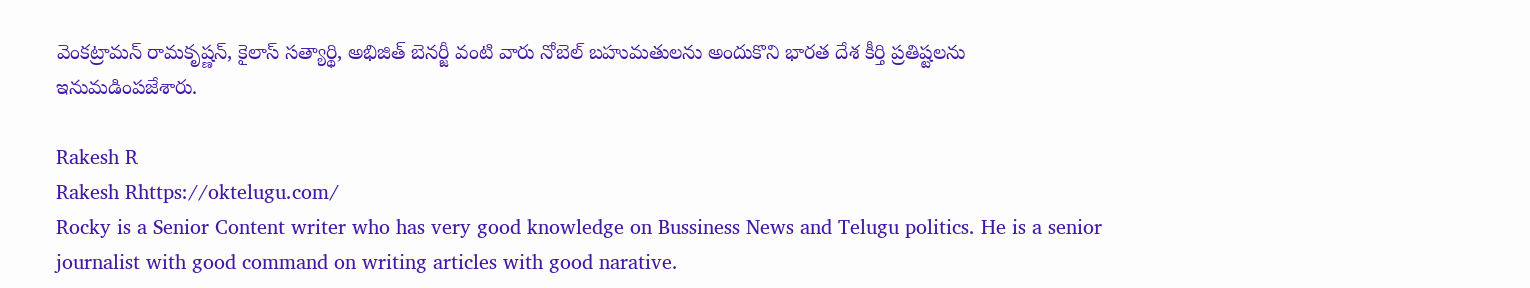వెంకట్రామన్ రామకృష్ణన్, కైలాస్ సత్యార్థి, అభిజిత్ బెనర్జీ వంటి వారు నోబెల్ బహుమతులను అందుకొని భారత దేశ కీర్తి ప్రతిష్టలను ఇనుమడింపజేశారు.

Rakesh R
Rakesh Rhttps://oktelugu.com/
Rocky is a Senior Content writer who has very good knowledge on Bussiness News and Telugu politics. He is a senior journalist with good command on writing articles with good narative.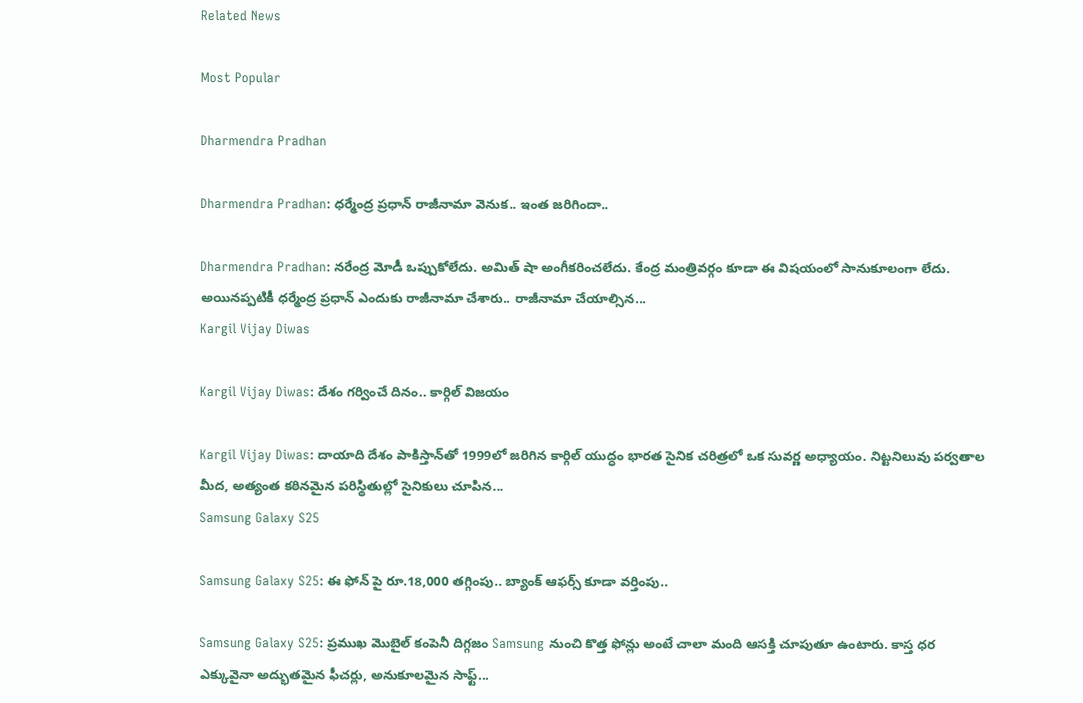Related News

Most Popular

Dharmendra Pradhan

Dharmendra Pradhan: ధర్మేంద్ర ప్రధాన్ రాజీనామా వెనుక.. ఇంత జరిగిందా..

Dharmendra Pradhan: నరేంద్ర మోడీ ఒప్పుకోలేదు. అమిత్ షా అంగీకరించలేదు. కేంద్ర మంత్రివర్గం కూడా ఈ విషయంలో సానుకూలంగా లేదు. అయినప్పటికీ ధర్మేంద్ర ప్రధాన్ ఎందుకు రాజీనామా చేశారు.. రాజీనామా చేయాల్సిన...
Kargil Vijay Diwas

Kargil Vijay Diwas: దేశం గర్వించే దినం.. కార్గిల్‌ విజయం

Kargil Vijay Diwas: దాయాది దేశం పాకిస్తాన్‌తో 1999లో జరిగిన కార్గిల్‌ యుద్ధం భారత సైనిక చరిత్రలో ఒక సువర్ణ అధ్యాయం. నిట్టనిలువు పర్వతాల మీద, అత్యంత కఠినమైన పరిస్థితుల్లో సైనికులు చూపిన...
Samsung Galaxy S25

Samsung Galaxy S25: ఈ ఫోన్ పై రూ.18,000 తగ్గింపు.. బ్యాంక్ ఆఫర్స్ కూడా వర్తింపు..

Samsung Galaxy S25: ప్రముఖ మొబైల్ కంపెనీ దిగ్గజం Samsung నుంచి కొత్త ఫోన్లు అంటే చాలా మంది ఆసక్తి చూపుతూ ఉంటారు. కాస్త ధర ఎక్కువైనా అద్భుతమైన ఫీచర్లు, అనుకూలమైన సాఫ్ట్...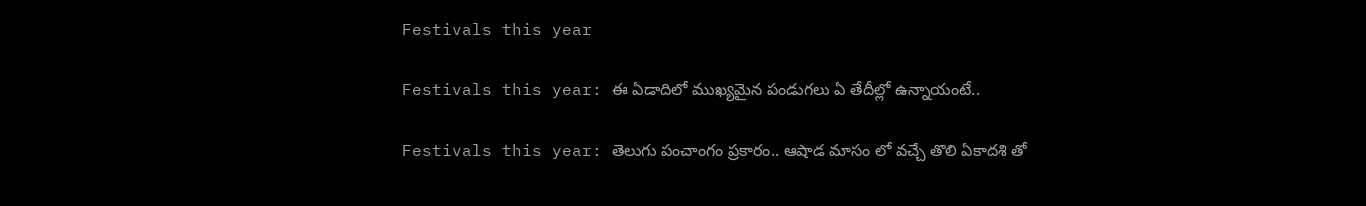Festivals this year

Festivals this year: ఈ ఏడాదిలో ముఖ్యమైన పండుగలు ఏ తేదీల్లో ఉన్నాయంటే..

Festivals this year: తెలుగు పంచాంగం ప్రకారం.. ఆషాడ మాసం లో వచ్చే తొలి ఏకాదశి తో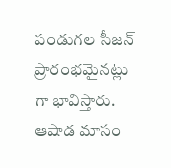పండుగల సీజన్ ప్రారంభమైనట్లు గా భావిస్తారు. ఆషాడ మాసం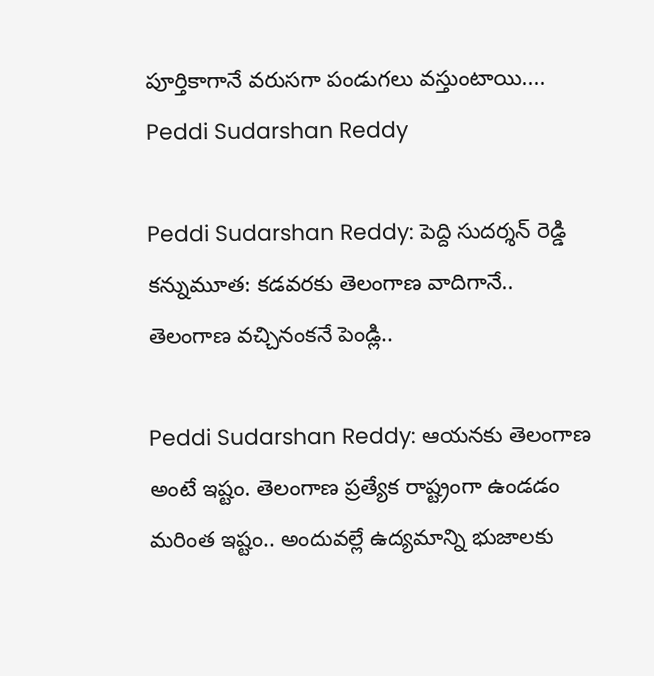పూర్తికాగానే వరుసగా పండుగలు వస్తుంటాయి....
Peddi Sudarshan Reddy

Peddi Sudarshan Reddy: పెద్ది సుదర్శన్ రెడ్డి కన్నుమూత: కడవరకు తెలంగాణ వాదిగానే.. తెలంగాణ వచ్చినంకనే పెండ్లి..

Peddi Sudarshan Reddy: ఆయనకు తెలంగాణ అంటే ఇష్టం. తెలంగాణ ప్రత్యేక రాష్ట్రంగా ఉండడం మరింత ఇష్టం.. అందువల్లే ఉద్యమాన్ని భుజాలకు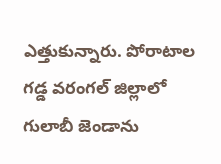ఎత్తుకున్నారు. పోరాటాల గడ్డ వరంగల్ జిల్లాలో గులాబీ జెండాను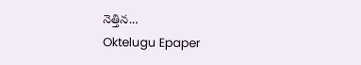నెత్తిన...
Oktelugu Epaper